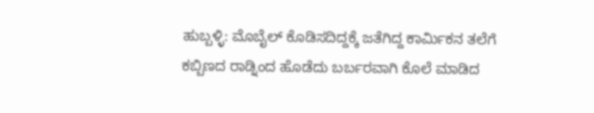ಹುಬ್ಬಳ್ಳಿ: ಮೊಬೈಲ್ ಕೊಡಿಸದಿದ್ದಕ್ಕೆ ಜತೆಗಿದ್ದ ಕಾರ್ಮಿಕನ ತಲೆಗೆ ಕಬ್ಬಿಣದ ರಾಡ್ನಿಂದ ಹೊಡೆದು ಬರ್ಬರವಾಗಿ ಕೊಲೆ ಮಾಡಿದ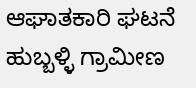ಆಘಾತಕಾರಿ ಘಟನೆ ಹುಬ್ಬಳ್ಳಿ ಗ್ರಾಮೀಣ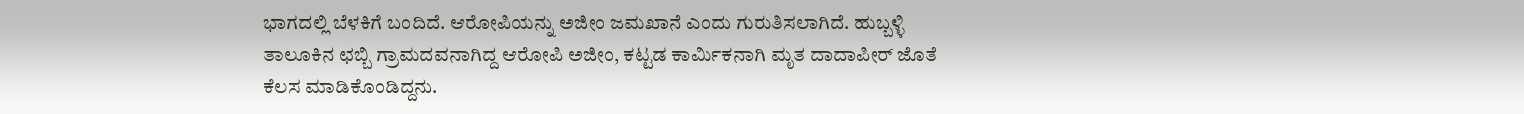ಭಾಗದಲ್ಲಿ ಬೆಳಕಿಗೆ ಬಂದಿದೆ. ಆರೋಪಿಯನ್ನು ಅಜೀಂ ಜಮಖಾನೆ ಎಂದು ಗುರುತಿಸಲಾಗಿದೆ. ಹುಬ್ಬಳ್ಳಿ ತಾಲೂಕಿನ ಛಬ್ಬಿ ಗ್ರಾಮದವನಾಗಿದ್ದ ಆರೋಪಿ ಅಜೀಂ, ಕಟ್ಟಡ ಕಾರ್ಮಿಕನಾಗಿ ಮೃತ ದಾದಾಪೀರ್ ಜೊತೆ ಕೆಲಸ ಮಾಡಿಕೊಂಡಿದ್ದನು.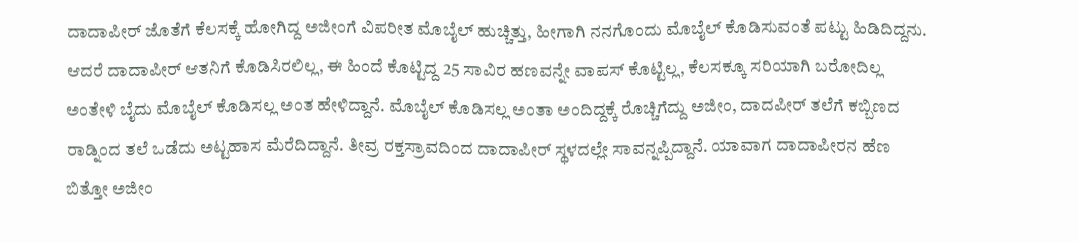ದಾದಾಪೀರ್ ಜೊತೆಗೆ ಕೆಲಸಕ್ಕೆ ಹೋಗಿದ್ದ ಅಜೀಂಗೆ ವಿಪರೀತ ಮೊಬೈಲ್ ಹುಚ್ಚಿತ್ತು, ಹೀಗಾಗಿ ನನಗೊಂದು ಮೊಬೈಲ್ ಕೊಡಿಸುವಂತೆ ಪಟ್ಟು ಹಿಡಿದಿದ್ದನು. ಆದರೆ ದಾದಾಪೀರ್ ಆತನಿಗೆ ಕೊಡಿಸಿರಲಿಲ್ಲ, ಈ ಹಿಂದೆ ಕೊಟ್ಟಿದ್ದ 25 ಸಾವಿರ ಹಣವನ್ನೇ ವಾಪಸ್ ಕೊಟ್ಟಿಲ್ಲ, ಕೆಲಸಕ್ಕೂ ಸರಿಯಾಗಿ ಬರೋದಿಲ್ಲ ಅಂತೇಳಿ ಬೈದು ಮೊಬೈಲ್ ಕೊಡಿಸಲ್ಲ ಅಂತ ಹೇಳಿದ್ದಾನೆ. ಮೊಬೈಲ್ ಕೊಡಿಸಲ್ಲ ಅಂತಾ ಅಂದಿದ್ದಕ್ಕೆ ರೊಚ್ಚಿಗೆದ್ದು ಅಜೀಂ, ದಾದಪೀರ್ ತಲೆಗೆ ಕಬ್ಬಿಣದ ರಾಡ್ನಿಂದ ತಲೆ ಒಡೆದು ಅಟ್ಟಹಾಸ ಮೆರೆದಿದ್ದಾನೆ. ತೀವ್ರ ರಕ್ತಸ್ರಾವದಿಂದ ದಾದಾಪೀರ್ ಸ್ಥಳದಲ್ಲೇ ಸಾವನ್ನಪ್ಪಿದ್ದಾನೆ. ಯಾವಾಗ ದಾದಾಪೀರನ ಹೆಣ ಬಿತ್ತೋ ಅಜೀಂ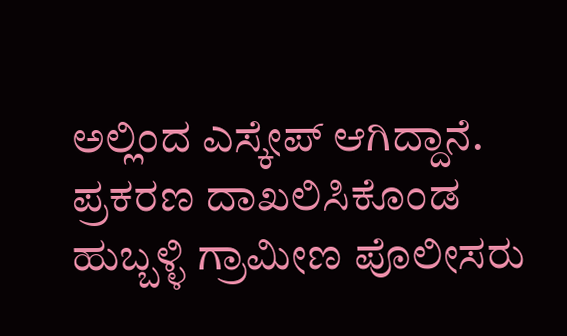ಅಲ್ಲಿಂದ ಎಸ್ಕೇಪ್ ಆಗಿದ್ದಾನೆ. ಪ್ರಕರಣ ದಾಖಲಿಸಿಕೊಂಡ ಹುಬ್ಬಳ್ಳಿ ಗ್ರಾಮೀಣ ಪೊಲೀಸರು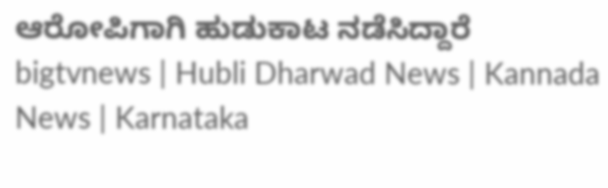ಆರೋಪಿಗಾಗಿ ಹುಡುಕಾಟ ನಡೆಸಿದ್ದಾರೆ
bigtvnews | Hubli Dharwad News | Kannada News | Karnataka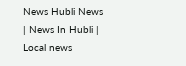News Hubli News | News In Hubli | Local news